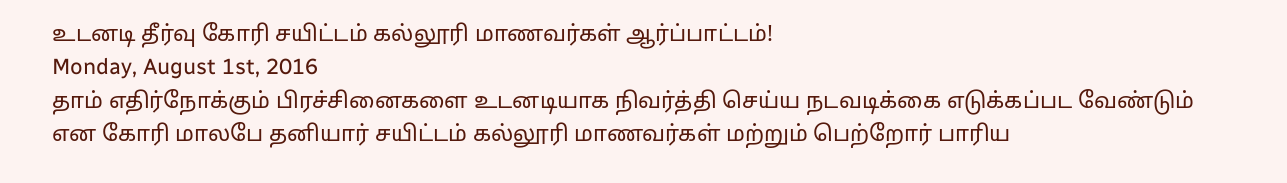உடனடி தீர்வு கோரி சயிட்டம் கல்லூரி மாணவர்கள் ஆர்ப்பாட்டம்!
Monday, August 1st, 2016
தாம் எதிர்நோக்கும் பிரச்சினைகளை உடனடியாக நிவர்த்தி செய்ய நடவடிக்கை எடுக்கப்பட வேண்டும் என கோரி மாலபே தனியார் சயிட்டம் கல்லூரி மாணவர்கள் மற்றும் பெற்றோர் பாரிய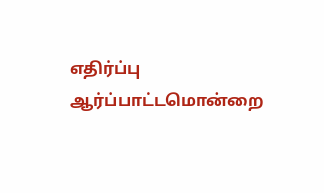எதிர்ப்பு ஆர்ப்பாட்டமொன்றை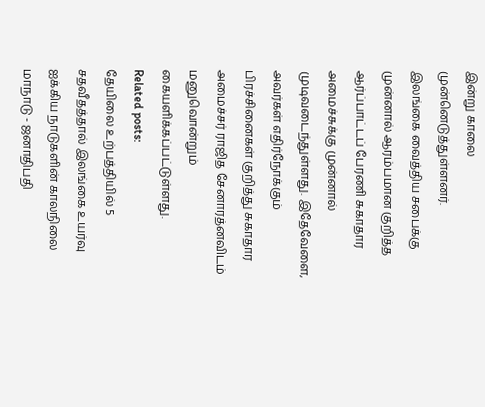இன்று காலை முன்னெடுத்துள்ளனர்.
இலங்கை வைத்திய சபைக்கு முன்னால் ஆரம்பமான குறித்த ஆர்ப்பாட்டப் பேரணி சுகாதார அமைச்சுக்கு முன்னால் முடிவடைந்துள்ளது. இதேவேளை, அவர்கள் எதிர்நோக்கும் பிரச்சினைகள் குறித்து சுகாதார அமைச்சர் ராஜித சேனாரத்னவிடம் மனுவொன்றும் கையளிக்கப்பட்டுள்ளது.
Related posts:
தேயிலை உற்பத்தியில் 5 சதவீதத்தால் இலங்கை உயர்வு
ஐக்கிய நாடுகளின் காலநிலை மாநாடு - ஜனாதிபதி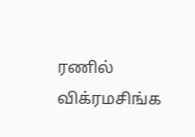ரணில் விக்ரமசிங்க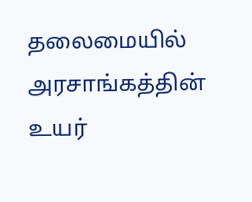தலைமையில் அரசாங்கத்தின் உயர்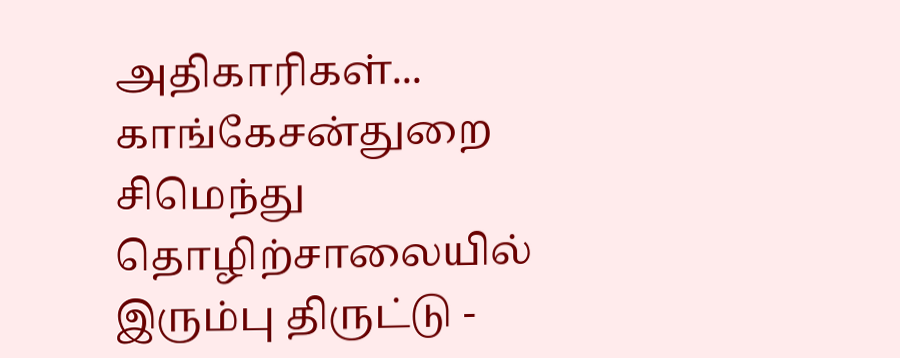அதிகாரிகள்...
காங்கேசன்துறை சிமெந்து தொழிற்சாலையில் இரும்பு திருட்டு -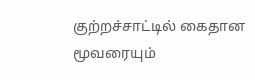குற்றச்சாட்டில் கைதான மூவரையும்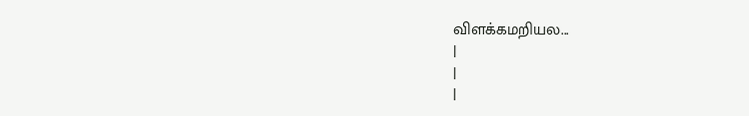விளக்கமறியல...
|
|
|